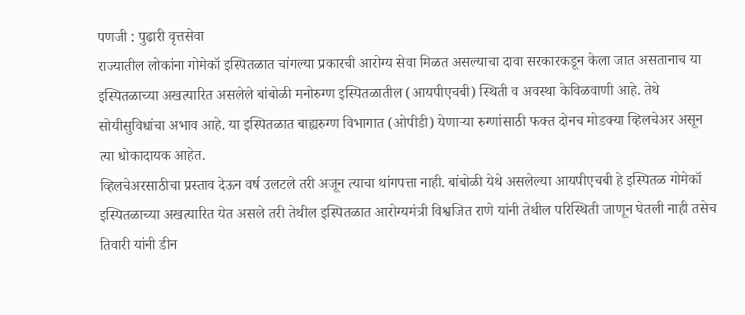पणजी : पुढारी वृत्तसेवा
राज्यातील लोकांना गोमेकॉ इस्पितळात चांगल्या प्रकारची आरोग्य सेवा मिळत असल्याचा दावा सरकारकडून केला जात असतानाच या इस्पितळाच्या अखत्यारित असलेले बांबोळी मनोरुग्ण इस्पितळातील (आयपीएचबी) स्थिती व अवस्था केविळवाणी आहे. तेथे सोयीसुविधांचा अभाव आहे. या इस्पितळात बाह्यरुग्ण विभागात (ओपीडी) येणाऱ्या रुग्णांसाठी फक्त दोनच मोडक्या व्हिलचेअर असून त्या धोकादायक आहेत.
व्हिलचेअरसाठीचा प्रस्ताव देऊन वर्ष उलटले तरी अजून त्याचा थांगपत्ता नाही. बांबोळी येथे असलेल्या आयपीएचबी हे इस्पितळ गोमेकॉ इस्पितळाच्या अखत्यारित येत असले तरी तेथील इस्पितळात आरोग्यमंत्री विश्वजित राणे यांनी तेथील परिस्थिती जाणून घेतली नाही तसेच तिवारी यांनी डीन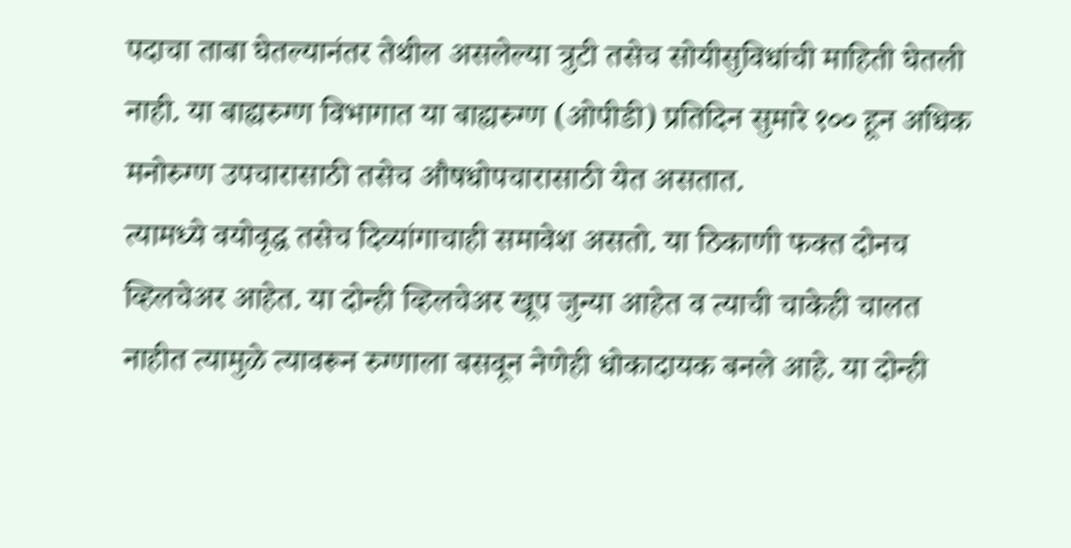पदाचा ताबा घेतल्यानंतर तेथील असलेल्या त्रुटी तसेच सोयीसुविधांची माहिती घेतली नाही. या बाह्यरुग्ण विभागात या बाह्यरुग्ण (ओपीडी) प्रतिदिन सुमारे १०० हून अधिक मनोरुग्ण उपचारासाठी तसेच औषधोपचारासाठी येत असतात.
त्यामध्ये वयोवृद्ध तसेच दिव्यांगाचाही समावेश असतो. या ठिकाणी फक्त दोनच व्हिलचेअर आहेत. या दोन्ही व्हिलचेअर खूप जुन्या आहेत व त्याची चाकेही चालत नाहीत त्यामुळे त्यावरून रुग्णाला बसवून नेणेही धोकादायक बनले आहे. या दोन्ही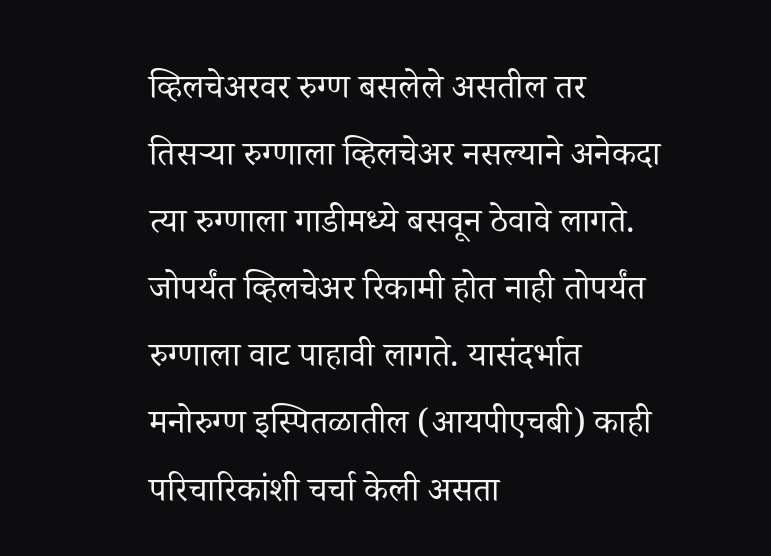व्हिलचेअरवर रुग्ण बसलेले असतील तर तिसऱ्या रुग्णाला व्हिलचेअर नसल्याने अनेकदा त्या रुग्णाला गाडीमध्ये बसवून ठेवावे लागते.
जोपर्यंत व्हिलचेअर रिकामी होत नाही तोपर्यंत रुग्णाला वाट पाहावी लागते. यासंदर्भात मनोरुग्ण इस्पितळातील (आयपीएचबी) काही परिचारिकांशी चर्चा केली असता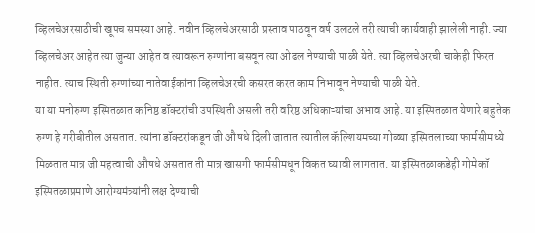व्हिलचेअरसाठीची खूपच समस्या आहे. नवीन व्हिलचेअरसाठी प्रस्ताव पाठवून वर्ष उलटले तरी त्याची कार्यवाही झालेली नाही. ज्या व्हिलचेअर आहेत त्या जुन्या आहेत व त्यावरून रुग्णांना बसवून त्या ओढल नेण्याची पाळी येते. त्या व्हिलचेअरची चाकेही फिरत नाहीत. त्याच स्थिती रुग्णांच्या नातेवाईकांना व्हिलचेअरची कसरत करत काम निभावून नेण्याची पाळी येते.
या या मनोरुग्ण इस्पितळात कनिष्ठ डॉक्टरांची उपस्थिती असली तरी वरिष्ठ अधिकाऱ्यांचा अभाव आहे. या इस्पितळात येणारे बहुतेक रुग्ण हे गरीबीतील असतात. त्यांना डॉक्टरांकडून जी औषधे दिली जातात त्यातील कॅल्शियमच्या गोळ्या इस्पितलाच्या फार्मसीमध्ये मिळतात मात्र जी महत्वाची औषधे असतात ती मात्र खासगी फार्मसीमधून विकत घ्यावी लागतात. या इस्पितळाकडेही गोमेकॉ इस्पितळाप्रमाणे आरोग्यमंत्र्यांनी लक्ष देण्याची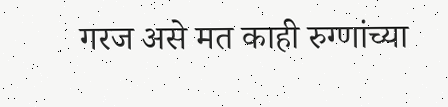गरज असे मत काही रुग्णांच्या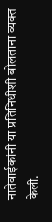नातेवाईकांनी या प्रतिनिधीशी बोलताना व्यक्त केली.